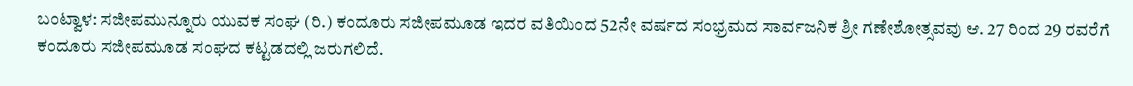ಬಂಟ್ವಾಳ: ಸಜೀಪಮುನ್ನೂರು ಯುವಕ ಸಂಘ (ರಿ.) ಕಂದೂರು ಸಜೀಪಮೂಡ ಇದರ ವತಿಯಿಂದ 52ನೇ ವರ್ಷದ ಸಂಭ್ರಮದ ಸಾರ್ವಜನಿಕ ಶ್ರೀ ಗಣೇಶೋತ್ಸವವು ಆ. 27 ರಿಂದ 29 ರವರೆಗೆ ಕಂದೂರು ಸಜೀಪಮೂಡ ಸಂಘದ ಕಟ್ಟಡದಲ್ಲಿ ಜರುಗಲಿದೆ.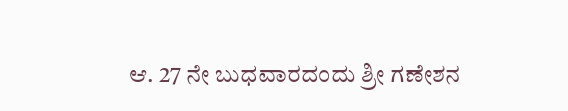ಆ. 27 ನೇ ಬುಧವಾರದಂದು ಶ್ರೀ ಗಣೇಶನ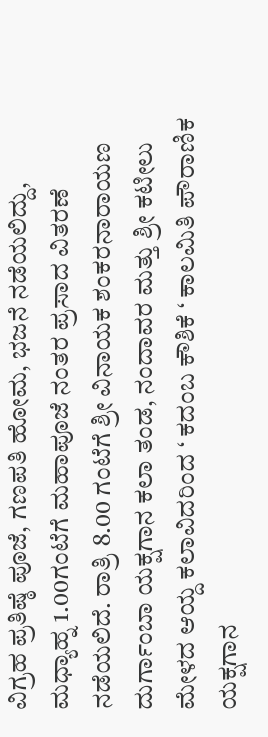ವಿಗ್ರಹ ಪ್ರತಿಷ್ಠೆ ಪೂಜೆ, ಗಣಪತಿ ಹೋಮ, ಭಜನೆ ನಡೆಯಲಿದ್ದು, ಮಧ್ಯಾಹ್ನ 1.00ಗಂಟೆಗೆ ಮಹಾಪೂಜೆ ನಂತರ ಪ್ರಸಾದ ವಿತರಣೆ ನಡೆಯಲಿದೆ. ರಾತ್ರಿ 8.00 ಗಂಟೆಗೆ ಶ್ರೀ ವಿನಾಯಕ ಶಂಕರನಾರಾಯಣ ದುರ್ಗಾಂಬಾ ಯಕ್ಷಗಾನ ಕಲಾ ತಂಡ, ನಂದಾವರ ಮತ್ತು ಶ್ರೀ ಕಟೀಲು ಮೇಳದ ಆಯ್ದ ಕಲಾವಿದರಿಂದ ‘ ಕದಂಬ ಕೌಶಿಕೆ ‘ ಕಾಲಮಿತಿ ಪೌರಾಣಿಕ ಯಕ್ಷಗಾನ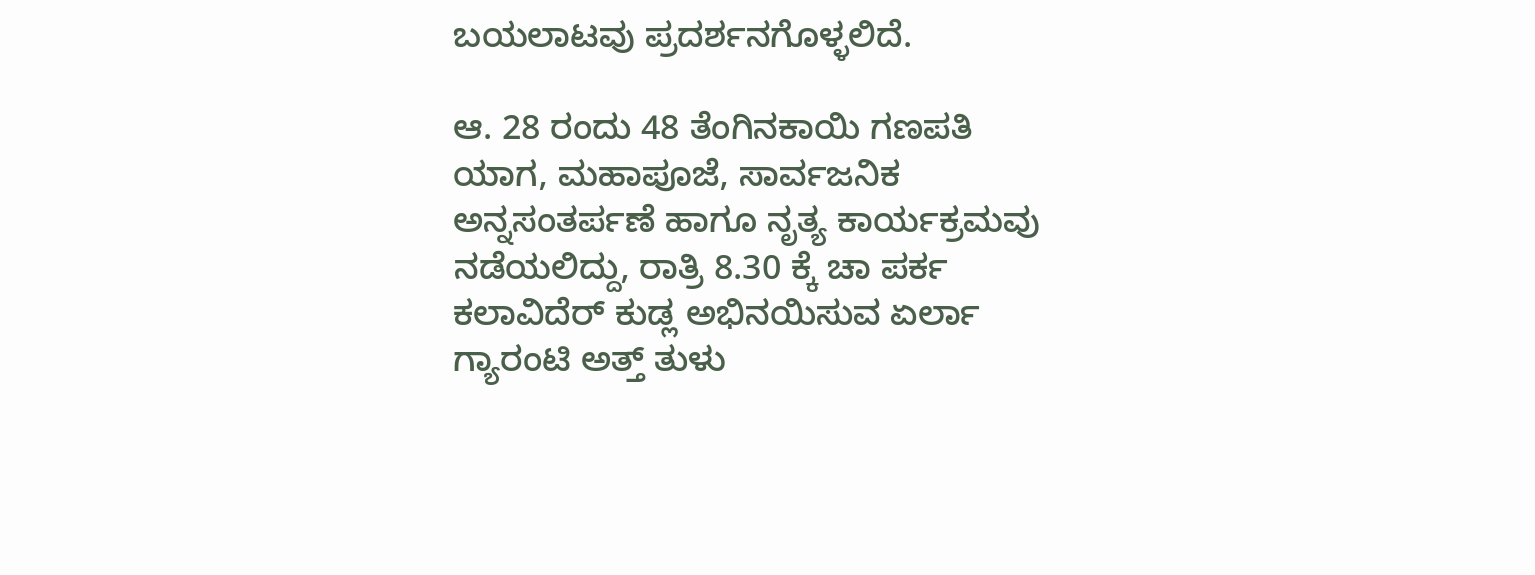ಬಯಲಾಟವು ಪ್ರದರ್ಶನಗೊಳ್ಳಲಿದೆ.

ಆ. 28 ರಂದು 48 ತೆಂಗಿನಕಾಯಿ ಗಣಪತಿ ಯಾಗ, ಮಹಾಪೂಜೆ, ಸಾರ್ವಜನಿಕ ಅನ್ನಸಂತರ್ಪಣೆ ಹಾಗೂ ನೃತ್ಯ ಕಾರ್ಯಕ್ರಮವು ನಡೆಯಲಿದ್ದು, ರಾತ್ರಿ 8.30 ಕ್ಕೆ ಚಾ ಪರ್ಕ ಕಲಾವಿದೆರ್ ಕುಡ್ಲ ಅಭಿನಯಿಸುವ ಏರ್ಲಾ ಗ್ಯಾರಂಟಿ ಅತ್ತ್ ತುಳು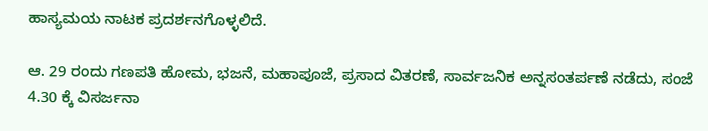ಹಾಸ್ಯಮಯ ನಾಟಕ ಪ್ರದರ್ಶನಗೊಳ್ಳಲಿದೆ.

ಆ. 29 ರಂದು ಗಣಪತಿ ಹೋಮ, ಭಜನೆ, ಮಹಾಪೂಜೆ, ಪ್ರಸಾದ ವಿತರಣೆ, ಸಾರ್ವಜನಿಕ ಅನ್ನಸಂತರ್ಪಣೆ ನಡೆದು, ಸಂಜೆ 4.30 ಕ್ಕೆ ವಿಸರ್ಜನಾ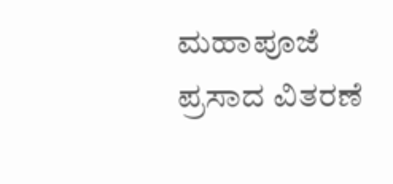ಮಹಾಪೂಜೆ ಪ್ರಸಾದ ವಿತರಣೆ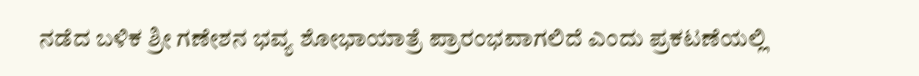ನಡೆದ ಬಳಿಕ ಶ್ರೀ ಗಣೇಶನ ಭವ್ಯ ಶೋಭಾಯಾತ್ರೆ ಪ್ರಾರಂಭವಾಗಲಿದೆ ಎಂದು ಪ್ರಕಟಣೆಯಲ್ಲಿ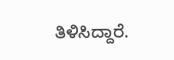ತಿಳಿಸಿದ್ದಾರೆ.